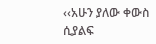‹‹አሁን ያለው ቀውስ ሲያልፍ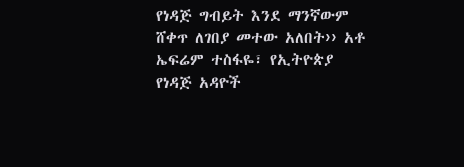የነዳጅ ግብይት እንደ ማንኛውም ሸቀጥ ለገበያ መተው አለበት›› አቶ ኤፍሬም ተስፋዬ፣ የኢትዮጵያ የነዳጅ አዳዮች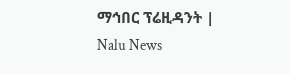ማኅበር ፕሬዚዳንት | Nalu News